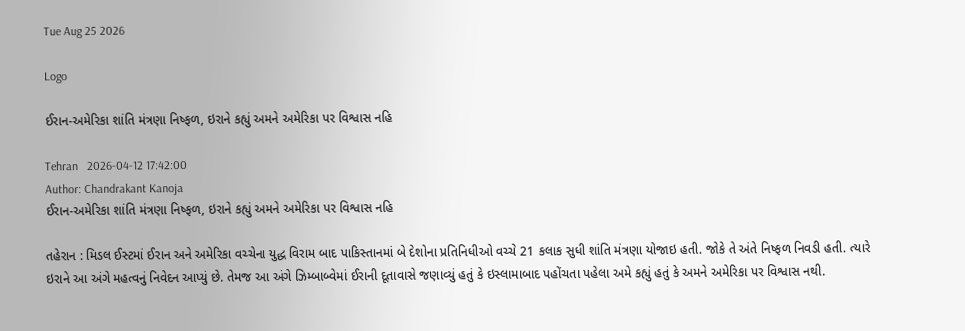Tue Aug 25 2026

Logo

ઈરાન-અમેરિકા શાંતિ મંત્રણા નિષ્ફળ, ઇરાને કહ્યું અમને અમેરિકા પર વિશ્વાસ નહિ

Tehran   2026-04-12 17:42:00
Author: Chandrakant Kanoja
ઈરાન-અમેરિકા શાંતિ મંત્રણા નિષ્ફળ, ઇરાને કહ્યું અમને અમેરિકા પર વિશ્વાસ નહિ

તહેરાન : મિડલ ઈસ્ટમાં ઈરાન અને અમેરિકા વચ્ચેના યુદ્ધ વિરામ બાદ પાકિસ્તાનમાં બે દેશોના પ્રતિનિધીઓ વચ્ચે 21 કલાક સુધી શાંતિ મંત્રણા યોજાઇ હતી. જોકે તે અંતે નિષ્ફળ નિવડી હતી. ત્યારે ઇરાને આ અંગે મહત્વનું નિવેદન આપ્યું છે. તેમજ આ અંગે ઝિમ્બાબ્વેમાં ઈરાની દૂતાવાસે જણાવ્યું હતું કે ઇસ્લામાબાદ પહોંચતા પહેલા અમે કહ્યું હતું કે અમને અમેરિકા પર વિશ્વાસ નથી.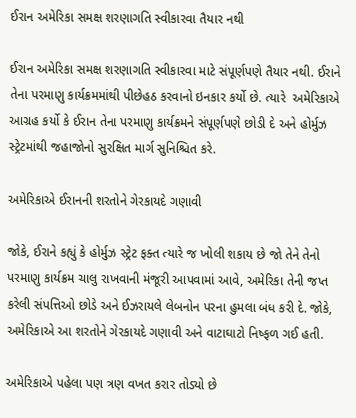ઈરાન અમેરિકા સમક્ષ શરણાગતિ સ્વીકારવા તૈયાર નથી

ઈરાન અમેરિકા સમક્ષ શરણાગતિ સ્વીકારવા માટે સંપૂર્ણપણે તૈયાર નથી. ઈરાને તેના પરમાણુ કાર્યક્રમમાંથી પીછેહઠ કરવાનો ઇનકાર કર્યો છે. ત્યારે  અમેરિકાએ આગ્રહ કર્યો કે ઈરાન તેના પરમાણુ કાર્યક્રમને સંપૂર્ણપણે છોડી દે અને હોર્મુઝ સ્ટ્રેટમાંથી જહાજોનો સુરક્ષિત માર્ગ સુનિશ્ચિત કરે.

અમેરિકાએ ઈરાનની શરતોને ગેરકાયદે ગણાવી

જોકે, ઈરાને કહ્યું કે હોર્મુઝ સ્ટ્રેટ ફક્ત ત્યારે જ ખોલી શકાય છે જો તેને તેનો પરમાણુ કાર્યક્રમ ચાલુ રાખવાની મંજૂરી આપવામાં આવે, અમેરિકા તેની જપ્ત કરેલી સંપત્તિઓ છોડે અને ઈઝરાયલે લેબનોન પરના હુમલા બંધ કરી દે. જોકે, અમેરિકાએ આ શરતોને ગેરકાયદે ગણાવી અને વાટાઘાટો નિષ્ફળ ગઈ હતી.

અમેરિકાએ પહેલા પણ ત્રણ વખત કરાર તોડ્યો છે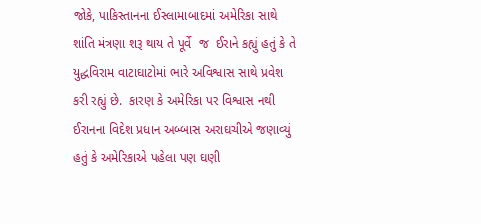જોકે, પાકિસ્તાનના ઈસ્લામાબાદમાં અમેરિકા સાથે શાંતિ મંત્રણા શરૂ થાય તે પૂર્વે  જ  ઈરાને કહ્યું હતું કે તે યુદ્ધવિરામ વાટાઘાટોમાં ભારે અવિશ્વાસ સાથે પ્રવેશ કરી રહ્યું છે.  કારણ કે અમેરિકા પર વિશ્વાસ નથી ઈરાનના વિદેશ પ્રધાન અબ્બાસ અરાઘચીએ જણાવ્યું હતું કે અમેરિકાએ પહેલા પણ ઘણી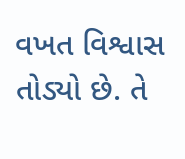વખત વિશ્વાસ તોડ્યો છે. તે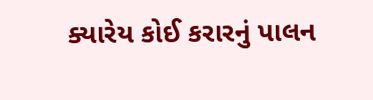ક્યારેય કોઈ કરારનું પાલન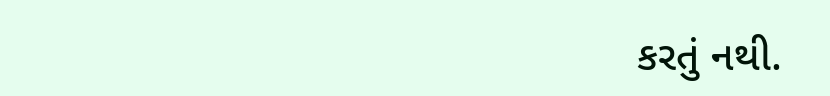કરતું નથી.